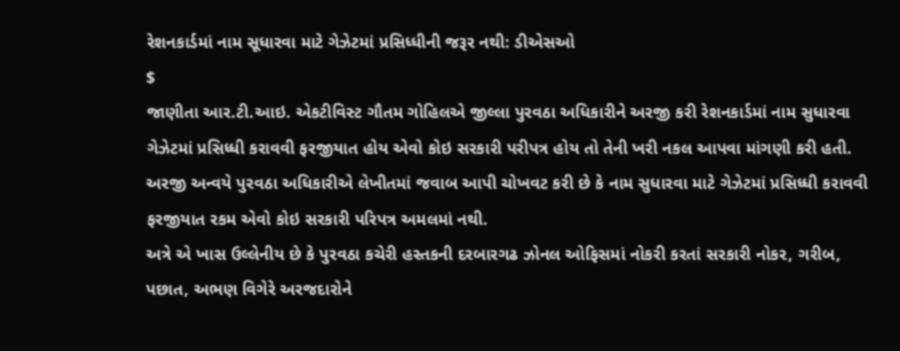રેશનકાર્ડમાં નામ સૂધારવા માટે ગેઝેટમાં પ્રસિધ્ધીની જરૂર નથી: ડીએસઓ
$
જાણીતા આર.ટી.આઇ. એકટીવિસ્ટ ગૌતમ ગોહિલએ જીલ્લા પુરવઠા અધિકારીને અરજી કરી રેશનકાર્ડમાં નામ સુધારવા ગેઝેટમાં પ્રસિધ્ધી કરાવવી ફરજીયાત હોય એવો કોઇ સરકારી પરીપત્ર હોય તો તેની ખરી નકલ આપવા માંગણી કરી હતી.
અરજી અન્વયે પુરવઠા અધિકારીએ લેખીતમાં જવાબ આપી ચોખવટ કરી છે કે નામ સુધારવા માટે ગેઝેટમાં પ્રસિધ્ધી કરાવવી ફરજીયાત રકમ એવો કોઇ સરકારી પરિપત્ર અમલમાં નથી.
અત્રે એ ખાસ ઉલ્લેનીય છે કે પુરવઠા કચેરી હસ્તકની દરબારગઢ ઝોનલ ઓફિસમાં નોકરી કરતાં સરકારી નોકર, ગરીબ, પછાત, અભણ વિગેરે અરજદારોને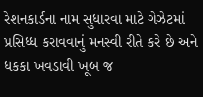રેશનકાર્ડના નામ સુધારવા માટે ગેઝેટમાં પ્રસિધ્ધ કરાવવાનું મનસ્વી રીતે કરે છે અને ધકકા ખવડાવી ખૂબ જ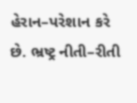હેરાન–પરેશાન કરે છે. ભ્રષ્ટ્ર નીતી–રીતી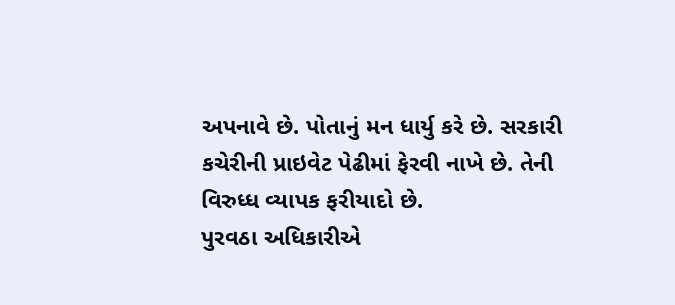અપનાવે છે. પોતાનું મન ધાર્યુ કરે છે. સરકારી કચેરીની પ્રાઇવેટ પેઢીમાં ફેરવી નાખે છે. તેની વિરુધ્ધ વ્યાપક ફરીયાદો છે.
પુરવઠા અધિકારીએ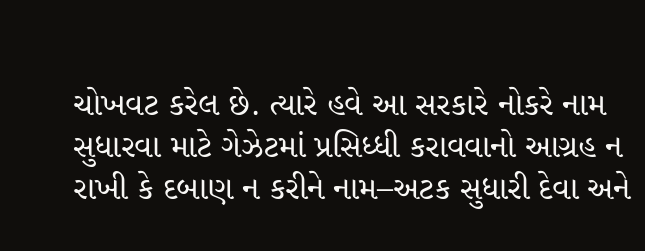ચોખવટ કરેલ છે. ત્યારે હવે આ સરકારે નોકરે નામ સુધારવા માટે ગેઝેટમાં પ્રસિધ્ધી કરાવવાનો આગ્રહ ન રાખી કે દબાણ ન કરીને નામ–અટક સુધારી દેવા અને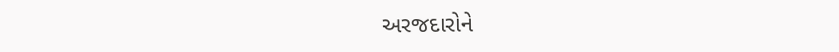અરજદારોને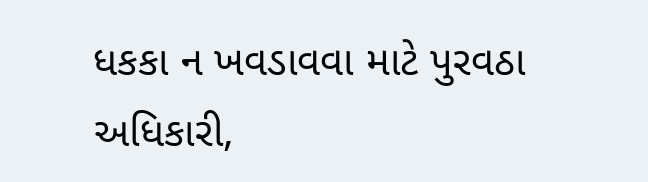ધકકા ન ખવડાવવા માટે પુરવઠા અધિકારી,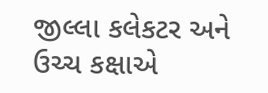જીલ્લા કલેકટર અને ઉચ્ચ કક્ષાએ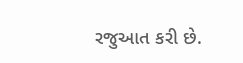રજુઆત કરી છે.